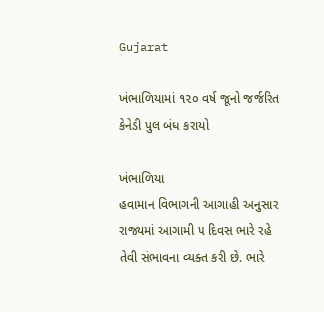Gujarat

ખંભાળિયામાં ૧૨૦ વર્ષ જૂનો જર્જરિત કેનેડી પુલ બંધ કરાયો

ખંભાળિયા
હવામાન વિભાગની આગાહી અનુસાર રાજ્યમાં આગામી ૫ દિવસ ભારે રહે તેવી સંભાવના વ્યક્ત કરી છે. ભારે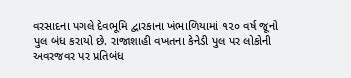વરસાદના પગલે દેવભૂમિ દ્વારકાના ખંભાળિયામાં ૧૨૦ વર્ષ જૂનો પુલ બંધ કરાયો છે. રાજાશાહી વખતના કેનેડી પુલ પર લોકોની અવરજવર પર પ્રતિબંધ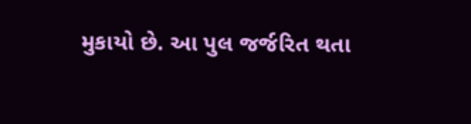મુકાયો છે. આ પુલ જર્જરિત થતા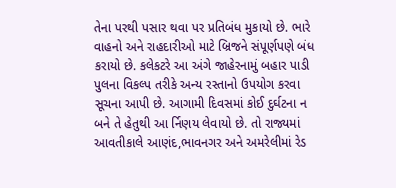તેના પરથી પસાર થવા પર પ્રતિબંધ મુકાયો છે. ભારે વાહનો અને રાહદારીઓ માટે બ્રિજને સંપૂર્ણપણે બંધ કરાયો છે. કલેકટરે આ અંગે જાહેરનામું બહાર પાડી પુલના વિકલ્પ તરીકે અન્ય રસ્તાનો ઉપયોગ કરવા સૂચના આપી છે. આગામી દિવસમાં કોઈ દુર્ઘટના ન બને તે હેતુથી આ ર્નિણય લેવાયો છે. તો રાજ્યમાં આવતીકાલે આણંદ,ભાવનગર અને અમરેલીમાં રેડ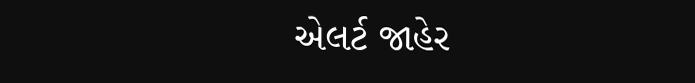એલર્ટ જાહેર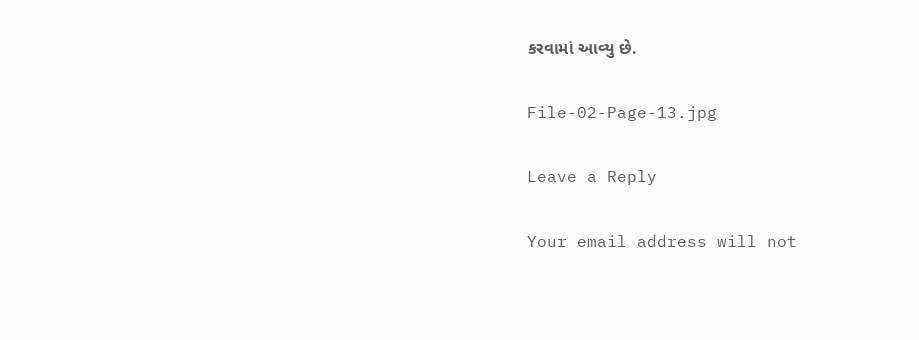કરવામાં આવ્યુ છે.

File-02-Page-13.jpg

Leave a Reply

Your email address will not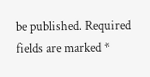be published. Required fields are marked *